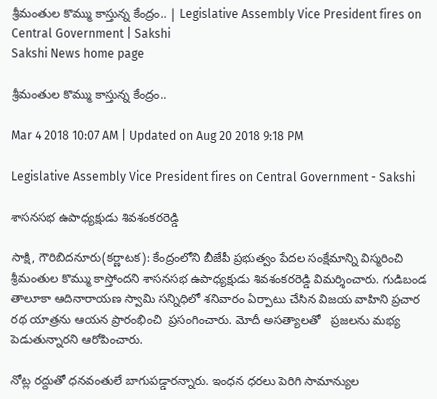శ్రీమంతుల కొమ్ము కాస్తున్న కేంద్రం.. | Legislative Assembly Vice President fires on Central Government | Sakshi
Sakshi News home page

శ్రీమంతుల కొమ్ము కాస్తున్న కేంద్రం..

Mar 4 2018 10:07 AM | Updated on Aug 20 2018 9:18 PM

Legislative Assembly Vice President fires on Central Government - Sakshi

శాసనసభ ఉపాధ్యక్షుడు శివశంకరరెడ్డి

సాక్షి, గౌరిబిదనూరు(కర్ణాటక): కేంద్రంలోని బీజేపీ ప్రభుత్వం పేదల సంక్షేమాన్ని విస్మరించి శ్రీమంతుల కొమ్ము కాస్తోందని శాసనసభ ఉపాధ్యక్షుడు శివశంకరరెడ్డి విమర్శించారు. గుడిబండ తాలూకా ఆదినారాయణ స్వామి సన్నిధిలో శనివారం ఏర్పాటు చేసిన విజయ వాహిని ప్రచార రథ యాత్రను ఆయన ప్రారంభించి  ప్రసంగించారు. మోదీ అసత్యాలతో   ప్రజలను మభ్య పెడుతున్నారని ఆరోపించారు.

నోట్ల రద్దుతో ధనవంతులే బాగుపడ్డారన్నారు. ఇంధన ధరలు పెరిగి సామాన్యుల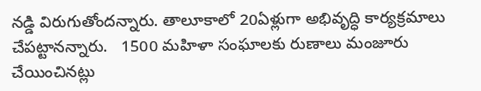నడ్డి విరుగుతోందన్నారు. తాలూకాలో 20ఏళ్లుగా అభివృద్ధి కార్యక్రమాలు చేపట్టానన్నారు.   1500 మహిళా సంఘాలకు రుణాలు మంజూరు చేయించినట్లు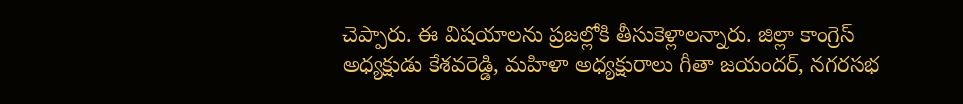చెప్పారు. ఈ విషయాలను ప్రజల్లోకి తీసుకెళ్లాలన్నారు. జిల్లా కాంగ్రెస్‌ అధ్యక్షుడు కేశవరెడ్డి, మహిళా అధ్యక్షురాలు గీతా జయందర్, నగరసభ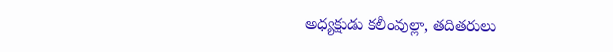అధ్యక్షుడు కలీంవుల్లా, తదితరులు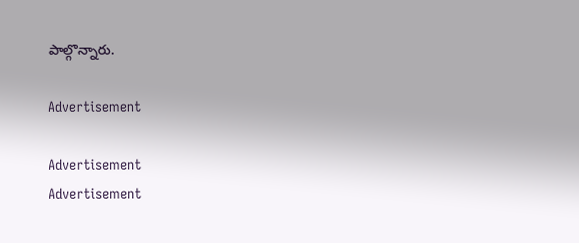పాల్గొన్నారు.

Advertisement

Advertisement
Advertisement